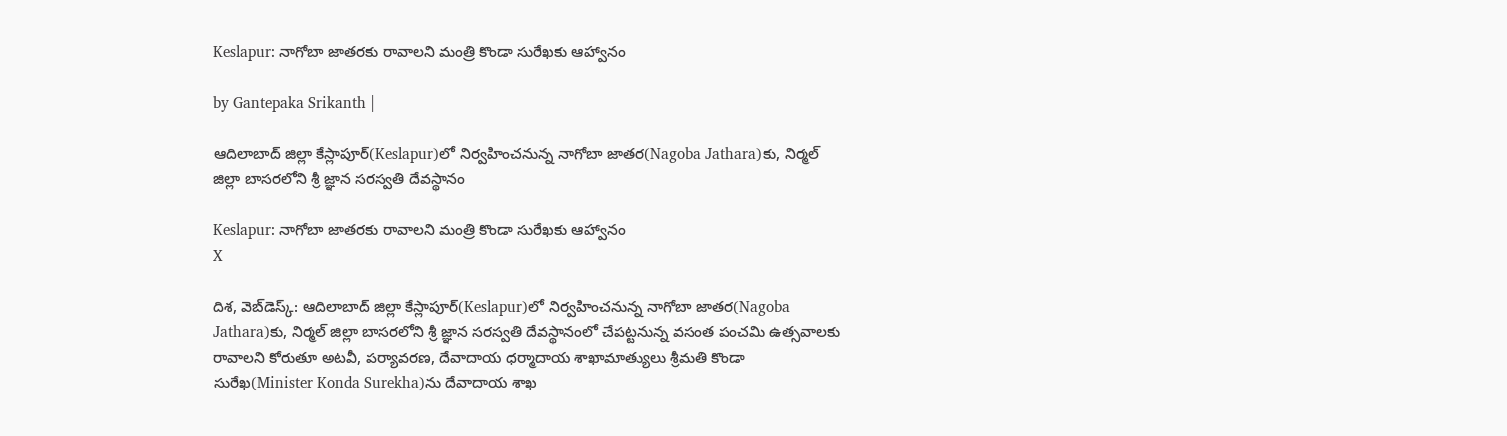Keslapur: నాగోబా జాతరకు రావాలని మంత్రి కొండా సురేఖకు ఆహ్వానం

by Gantepaka Srikanth |

ఆదిలాబాద్ జిల్లా కేస్లాపూర్‌(Keslapur)లో నిర్వహించనున్న నాగోబా జాతర(Nagoba Jathara)కు, నిర్మల్ జిల్లా బాసరలోని శ్రీ జ్ఞాన సరస్వతి దేవస్థానం

Keslapur: నాగోబా జాతరకు రావాలని మంత్రి కొండా సురేఖకు ఆహ్వానం
X

దిశ, వెబ్‌డెస్క్: ఆదిలాబాద్ జిల్లా కేస్లాపూర్‌(Keslapur)లో నిర్వహించనున్న నాగోబా జాతర(Nagoba Jathara)కు, నిర్మల్ జిల్లా బాసరలోని శ్రీ జ్ఞాన సరస్వతి దేవస్థానంలో చేపట్టనున్న వసంత పంచమి ఉత్సవాలకు రావాలని కోరుతూ అటవీ, పర్యావరణ, దేవాదాయ ధర్మాదాయ శాఖామాత్యులు శ్రీమతి కొండా సురేఖ(Minister Konda Surekha)ను దేవాదాయ శాఖ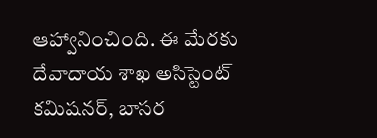ఆహ్వానించింది. ఈ మేరకు దేవాదాయ శాఖ అసిస్టెంట్ కమిషనర్, బాసర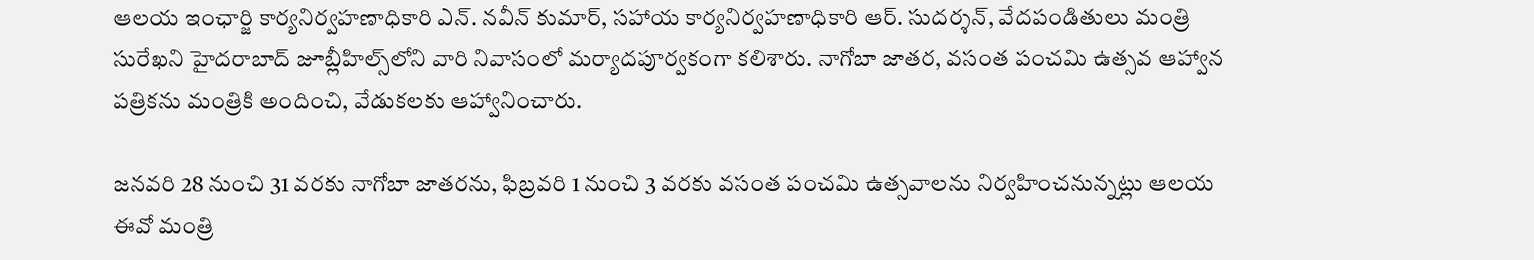ఆలయ ఇంఛార్జి కార్యనిర్వహణాధికారి ఎన్. నవీన్ కుమార్, సహాయ కార్యనిర్వహణాధికారి ఆర్. సుదర్శన్, వేదపండితులు మంత్రి సురేఖని హైదరాబాద్ జూబ్లీహిల్స్‌లోని వారి నివాసంలో మర్యాదపూర్వకంగా కలిశారు. నాగోబా జాతర, వసంత పంచమి ఉత్సవ ఆహ్వాన పత్రికను మంత్రికి అందించి, వేడుకలకు ఆహ్వానించారు.

జనవరి 28 నుంచి 31 వరకు నాగోబా జాతరను, ఫిబ్రవరి 1 నుంచి 3 వరకు వసంత పంచమి ఉత్సవాలను నిర్వహించనున్నట్లు ఆలయ ఈవో మంత్రి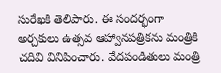సురేఖకి తెలిపారు. ఈ సందర్భంగా అర్చకులు ఉత్సవ ఆహ్వానపత్రికను మంత్రికి చదివి వినిపించారు. వేదపండితులు మంత్రి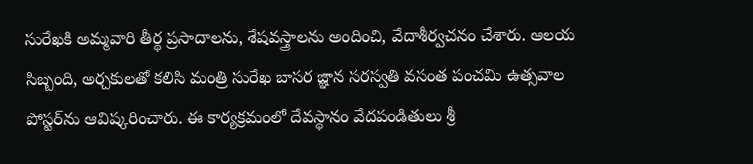సురేఖకి అమ్మవారి తీర్థ ప్రసాదాలను, శేషవస్త్రాలను అందించి, వేదాశీర్వచనం చేశారు. ఆలయ సిబ్బంది, అర్చకులతో కలిసి మంత్రి సురేఖ బాసర జ్ఞాన సరస్వతి వసంత పంచమి ఉత్సవాల పోస్టర్‌ను ఆవిష్కరించారు. ఈ కార్యక్రమంలో దేవస్థానం వేదపండితులు శ్రీ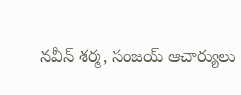నవీన్ శర్మ, సంజయ్ ఆచార్యులు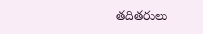తదితరులు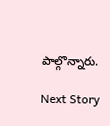పాల్గొన్నారు.

Next Story